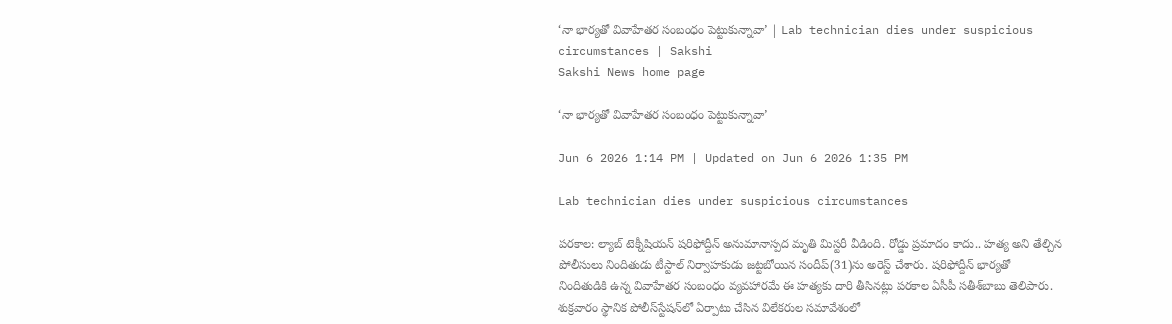‘నా భార్యతో వివాహేతర సంబంధం పెట్టుకున్నావా’ | Lab technician dies under suspicious circumstances | Sakshi
Sakshi News home page

‘నా భార్యతో వివాహేతర సంబంధం పెట్టుకున్నావా’

Jun 6 2026 1:14 PM | Updated on Jun 6 2026 1:35 PM

Lab technician dies under suspicious circumstances

పరకాల: ల్యాబ్‌ టెక్నీషియన్‌ షరిఫోద్దీన్‌ అనుమానాస్పద మృతి మిస్టరీ వీడింది. రోడ్డు ప్రమాదం కాదు.. హత్య అని తేల్చిన పోలీసులు నిందితుడు టీస్టాల్‌ నిర్వాహకుడు జట్టబోయిన సందీప్‌(31)ను అరెస్ట్‌ చేశారు. షరిఫోద్దీన్‌ భార్యతో నిందితుడికి ఉన్న వివాహేతర సంబంధం వ్యవహారమే ఈ హత్యకు దారి తీసినట్లు పరకాల ఏసీపీ సతీశ్‌బాబు తెలిపారు. శుక్రవారం స్థానిక పోలీస్‌స్టేషన్‌లో ఏర్పాటు చేసిన విలేకరుల సమావేశంలో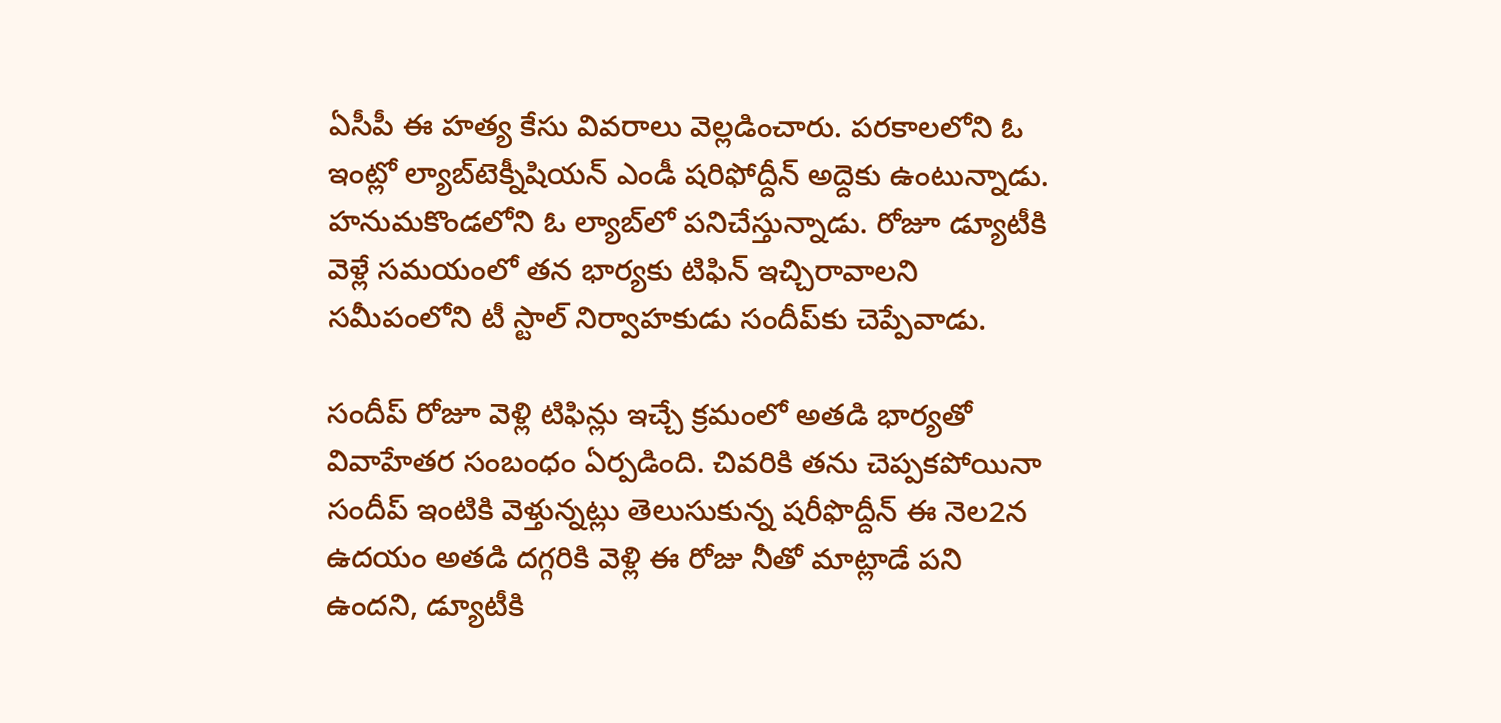ఏసీపీ ఈ హత్య కేసు వివరాలు వెల్లడించారు. పరకాలలోని ఓ ఇంట్లో ల్యాబ్‌టెక్నీషియన్‌ ఎండీ షరిఫోద్దీన్‌ అద్దెకు ఉంటున్నాడు. హనుమకొండలోని ఓ ల్యాబ్‌లో పనిచేస్తున్నాడు. రోజూ డ్యూటీకి వెళ్లే సమయంలో తన భార్యకు టిఫిన్‌ ఇచ్చిరావాలని సమీపంలోని టీ స్టాల్‌ నిర్వాహకుడు సందీప్‌కు చెప్పేవాడు.

సందీప్‌ రోజూ వెళ్లి టిఫిన్లు ఇచ్చే క్రమంలో అతడి భార్యతో వివాహేతర సంబంధం ఏర్పడింది. చివరికి తను చెప్పకపోయినా సందీప్‌ ఇంటికి వెళ్తున్నట్లు తెలుసుకున్న షరీఫొద్దీన్‌ ఈ నెల2న ఉదయం అతడి దగ్గరికి వెళ్లి ఈ రోజు నీతో మాట్లాడే పని ఉందని, డ్యూటీకి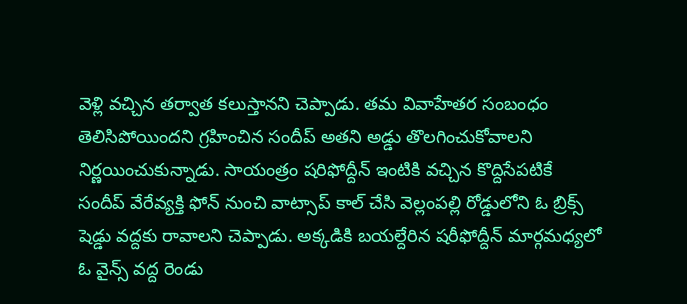వెళ్లి వచ్చిన తర్వాత కలుస్తానని చెప్పాడు. తమ వివాహేతర సంబంధం తెలిసిపోయిందని గ్రహించిన సందీప్‌ అతని అడ్డు తొలగించుకోవాలని నిర్ణయించుకున్నాడు. సాయంత్రం షరిఫోద్దీన్‌ ఇంటికి వచ్చిన కొద్దిసేపటికే సందీప్‌ వేరేవ్యక్తి ఫోన్‌ నుంచి వాట్సాప్‌ కాల్‌ చేసి వెల్లంపల్లి రోడ్డులోని ఓ బ్రిక్స్‌ షెడ్డు వద్దకు రావాలని చెప్పాడు. అక్కడికి బయల్దేరిన షరీఫోద్దీన్‌ మార్గమధ్యలో ఓ వైన్స్‌ వద్ద రెండు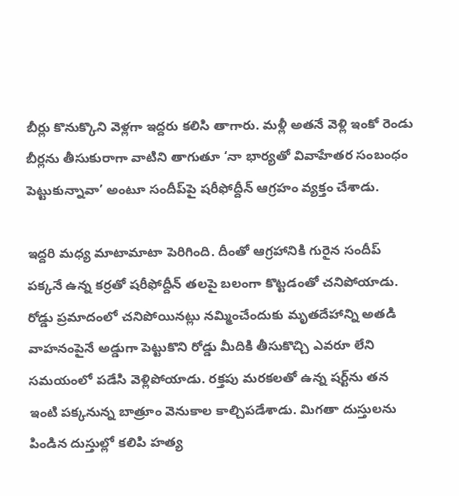బీర్లు కొనుక్కొని వెళ్లగా ఇద్దరు కలిసి తాగారు. మళ్లీ అతనే వెళ్లి ఇంకో రెండు బీర్లను తీసుకురాగా వాటిని తాగుతూ ‘నా భార్యతో వివాహేతర సంబంధం పెట్టుకున్నావా’ అంటూ సందీప్‌పై షరీఫోద్దీన్‌ ఆగ్రహం వ్యక్తం చేశాడు.

ఇద్దరి మధ్య మాటామాటా పెరిగింది. దీంతో ఆగ్రహానికి గురైన సందీప్‌ పక్కనే ఉన్న కర్రతో షరీఫోద్దీన్‌ తలపై బలంగా కొట్టడంతో చనిపోయాడు. రోడ్డు ప్రమాదంలో చనిపోయినట్లు నమ్మించేందుకు మృతదేహాన్ని అతడి వాహనంపైనే అడ్డుగా పెట్టుకొని రోడ్డు మీదికి తీసుకొచ్చి ఎవరూ లేని సమయంలో పడేసి వెళ్లిపోయాడు. రక్తపు మరకలతో ఉన్న షర్ట్‌ను తన ఇంటి పక్కనున్న బాత్రూం వెనుకాల కాల్చిపడేశాడు. మిగతా దుస్తులను పిండిన దుస్తుల్లో కలిపి హత్య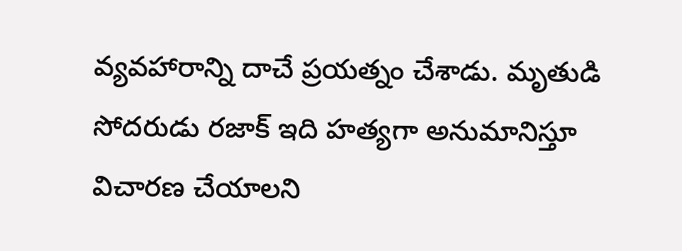వ్యవహారాన్ని దాచే ప్రయత్నం చేశాడు. మృతుడి సోదరుడు రజాక్‌ ఇది హత్యగా అనుమానిస్తూ విచారణ చేయాలని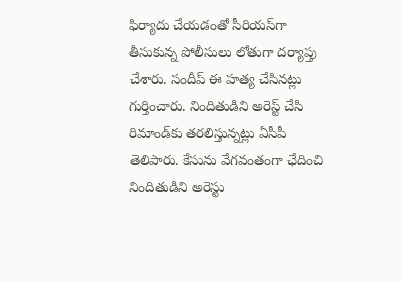ఫిర్యాదు చేయడంతో సీరియస్‌గా తీసుకున్న పోలీసులు లోతుగా దర్యాప్తు చేశారు. సందీప్‌ ఈ హత్య చేసినట్లు గుర్తించారు. నిందితుడిని అరెస్ట్‌ చేసి రిమాండ్‌కు తరలిస్తున్నట్లు ఏసీపీ తెలిపారు. కేసును వేగవంతంగా ఛేదించి నిందితుడిని అరెస్టు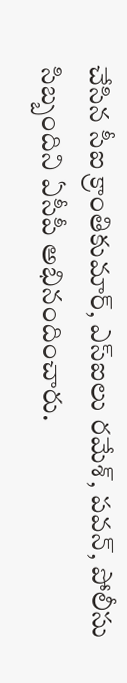చేసిన సీఐ క్రాంతికుమార్, ఎస్‌ఐలు రమేశ్, పవన్, పోలీసు సిబ్బందిని ఏసీపీ అభినందించారు.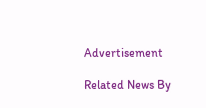Advertisement

Related News By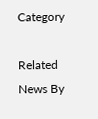Category

Related News By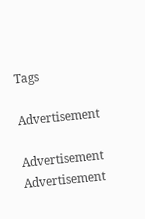Tags

Advertisement

Advertisement
Advertisement